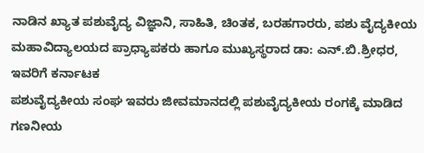ನಾಡಿನ ಖ್ಯಾತ ಪಶುವೈದ್ಯ ವಿಜ್ಞಾನಿ, ಸಾಹಿತಿ, ಚಿಂತಕ, ಬರಹಗಾರರು, ಪಶು ವೈದ್ಯಕೀಯ ಮಹಾವಿದ್ಯಾಲಯದ ಪ್ರಾಧ್ಯಾಪಕರು ಹಾಗೂ ಮುಖ್ಯಸ್ಥರಾದ ಡಾ: ಎನ್.ಬಿ.ಶ್ರೀಧರ, ಇವರಿಗೆ ಕರ್ನಾಟಕ
ಪಶುವೈದ್ಯಕೀಯ ಸಂಘ ಇವರು ಜೀವಮಾನದಲ್ಲಿ ಪಶುವೈದ್ಯಕೀಯ ರಂಗಕ್ಕೆ ಮಾಡಿದ ಗಣನೀಯ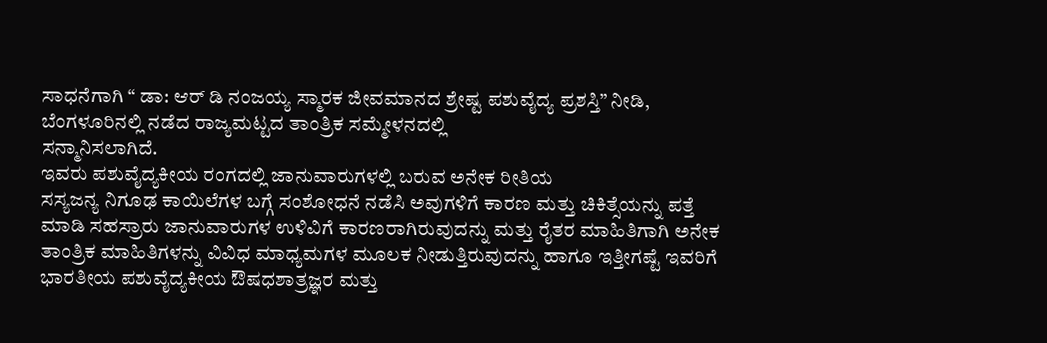ಸಾಧನೆಗಾಗಿ “ ಡಾ: ಆರ್ ಡಿ ನಂಜಯ್ಯ ಸ್ಮಾರಕ ಜೀವಮಾನದ ಶ್ರೇಷ್ಟ ಪಶುವೈದ್ಯ ಪ್ರಶಸ್ತಿ” ನೀಡಿ,
ಬೆಂಗಳೂರಿನಲ್ಲಿ ನಡೆದ ರಾಜ್ಯಮಟ್ಟದ ತಾಂತ್ರಿಕ ಸಮ್ಮೇಳನದಲ್ಲಿ
ಸನ್ಮಾನಿಸಲಾಗಿದೆ.
ಇವರು ಪಶುವೈದ್ಯಕೀಯ ರಂಗದಲ್ಲಿ ಜಾನುವಾರುಗಳಲ್ಲಿ ಬರುವ ಅನೇಕ ರೀತಿಯ
ಸಸ್ಯಜನ್ಯ ನಿಗೂಢ ಕಾಯಿಲೆಗಳ ಬಗ್ಗೆ ಸಂಶೋಧನೆ ನಡೆಸಿ ಅವುಗಳಿಗೆ ಕಾರಣ ಮತ್ತು ಚಿಕಿತ್ಸೆಯನ್ನು ಪತ್ತೆ
ಮಾಡಿ ಸಹಸ್ರಾರು ಜಾನುವಾರುಗಳ ಉಳಿವಿಗೆ ಕಾರಣರಾಗಿರುವುದನ್ನು ಮತ್ತು ರೈತರ ಮಾಹಿತಿಗಾಗಿ ಅನೇಕ
ತಾಂತ್ರಿಕ ಮಾಹಿತಿಗಳನ್ನು ವಿವಿಧ ಮಾಧ್ಯಮಗಳ ಮೂಲಕ ನೀಡುತ್ತಿರುವುದನ್ನು ಹಾಗೂ ಇತ್ತೀಗಷ್ಟೆ ಇವರಿಗೆ
ಭಾರತೀಯ ಪಶುವೈದ್ಯಕೀಯ ಔಷಧಶಾತ್ರಜ್ಞರ ಮತ್ತು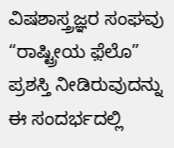ವಿಷಶಾಸ್ತ್ರಜ್ಞರ ಸಂಘವು “ರಾಷ್ಟ್ರೀಯ ಫ಼ೆಲೊ”
ಪ್ರಶಸ್ತಿ ನೀಡಿರುವುದನ್ನು ಈ ಸಂದರ್ಭದಲ್ಲಿ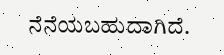ನೆನೆಯಬಹುದಾಗಿದೆ.